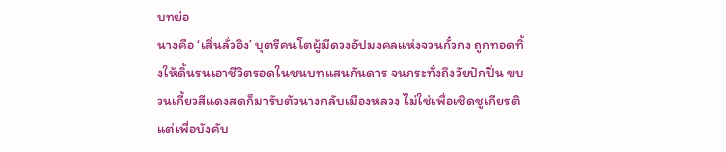บทย่อ
นางคือ ‘เสิ่นลั่วอิง’ บุตรีคนโตผู้มีดวงอัปมงคลแห่งจวนกั๋วกง ถูกทอดทิ้งให้ดิ้นรนเอาชีวิตรอดในชนบทแสนกันดาร จนกระทั่งถึงวัยปักปิ่น ขบวนเกี้ยวสีแดงสดก็มารับตัวนางกลับเมืองหลวง ไม่ใช่เพื่อเชิดชูเกียรติ แต่เพื่อบังคับ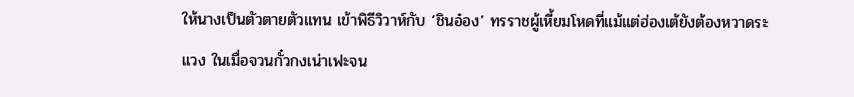ให้นางเป็นตัวตายตัวแทน เข้าพิธีวิวาห์กับ ‘ชินอ๋อง’ ทรราชผู้เหี้ยมโหดที่แม้แต่ฮ่องเต้ยังต้องหวาดระแวง ในเมื่อจวนกั๋วกงเน่าเฟะจน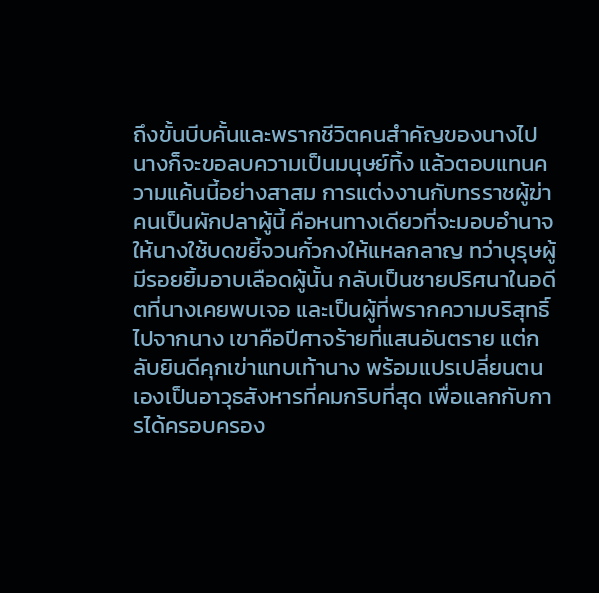ถึงขั้นบีบคั้นและพรากชีวิตคนสำคัญของนางไป นางก็จะขอลบความเป็นมนุษย์ทิ้ง แล้วตอบแทนความแค้นนี้อย่างสาสม การแต่งงานกับทรราชผู้ฆ่าคนเป็นผักปลาผู้นี้ คือหนทางเดียวที่จะมอบอำนาจให้นางใช้บดขยี้จวนกั๋วกงให้แหลกลาญ ทว่าบุรุษผู้มีรอยยิ้มอาบเลือดผู้นั้น กลับเป็นชายปริศนาในอดีตที่นางเคยพบเจอ และเป็นผู้ที่พรากความบริสุทธิ์ไปจากนาง เขาคือปีศาจร้ายที่แสนอันตราย แต่กลับยินดีคุกเข่าแทบเท้านาง พร้อมแปรเปลี่ยนตนเองเป็นอาวุธสังหารที่คมกริบที่สุด เพื่อแลกกับการได้ครอบครอง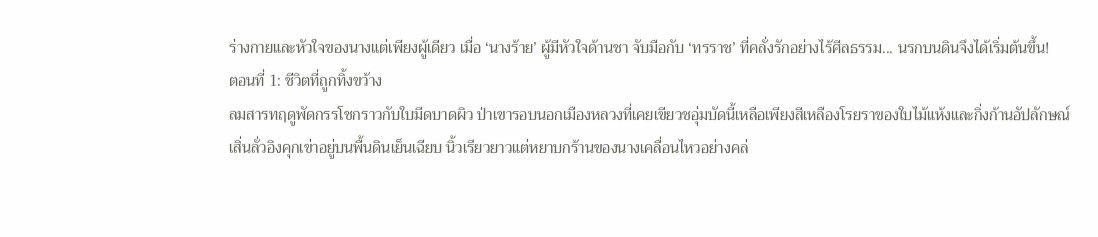ร่างกายและหัวใจของนางแต่เพียงผู้เดียว เมื่อ ‘นางร้าย’ ผู้มีหัวใจด้านชา จับมือกับ ‘ทรราช’ ที่คลั่งรักอย่างไร้ศีลธรรม... นรกบนดินจึงได้เริ่มต้นขึ้น!
ตอนที่ 1: ชีวิตที่ถูกทิ้งขว้าง
ลมสารทฤดูพัดกรรโชกราวกับใบมีดบาดผิว ป่าเขารอบนอกเมืองหลวงที่เคยเขียวชอุ่มบัดนี้เหลือเพียงสีเหลืองโรยราของใบไม้แห้งและกิ่งก้านอัปลักษณ์
เสิ่นลั่วอิงคุกเข่าอยู่บนพื้นดินเย็นเฉียบ นิ้วเรียวยาวแต่หยาบกร้านของนางเคลื่อนไหวอย่างคล่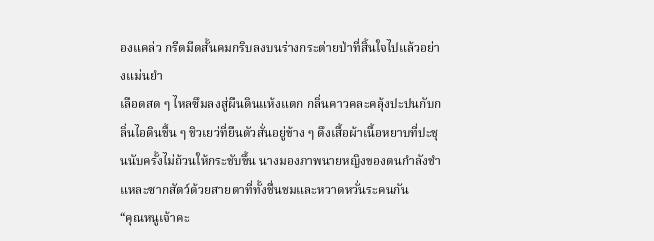องแคล่ว กรีดมีดสั้นคมกริบลงบนร่างกระต่ายป่าที่สิ้นใจไปแล้วอย่างแม่นยำ
เลือดสด ๆ ไหลซึมลงสู่ผืนดินแห้งแตก กลิ่นคาวคละคลุ้งปะปนกับกลิ่นไอดินชื้น ๆ ชิวเยว่ที่ยืนตัวสั่นอยู่ข้าง ๆ ดึงเสื้อผ้าเนื้อหยาบที่ปะชุนนับครั้งไม่ถ้วนให้กระชับขึ้น นางมองภาพนายหญิงของตนกำลังชำแหละซากสัตว์ด้วยสายตาที่ทั้งชื่นชมและหวาดหวั่นระคนกัน
“คุณหนูเจ้าคะ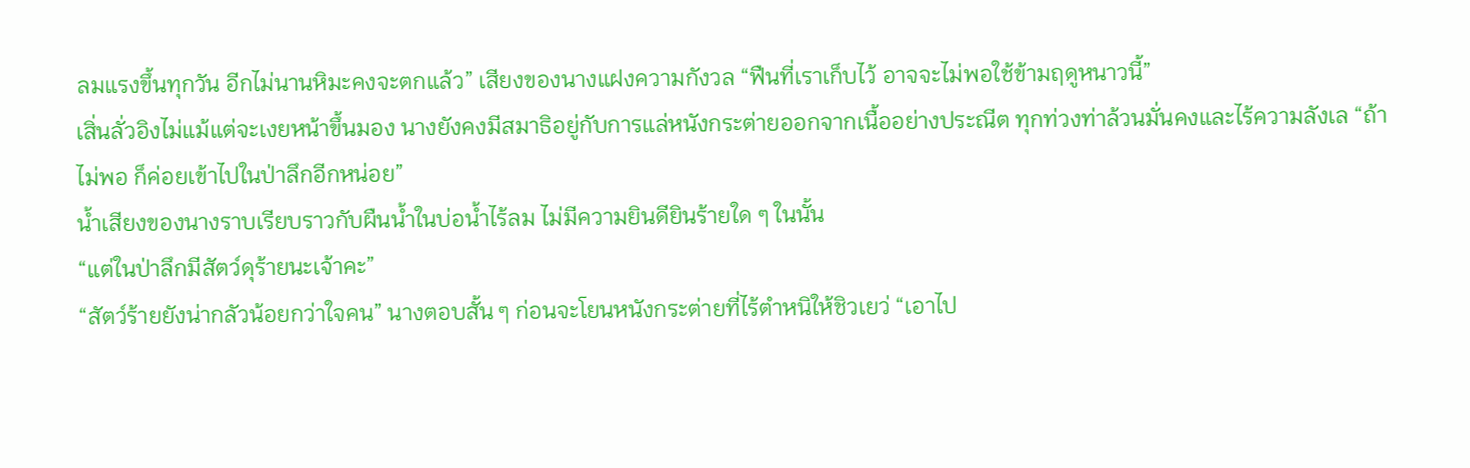ลมแรงขึ้นทุกวัน อีกไม่นานหิมะคงจะตกแล้ว” เสียงของนางแฝงความกังวล “ฟืนที่เราเก็บไว้ อาจจะไม่พอใช้ข้ามฤดูหนาวนี้”
เสิ่นลั่วอิงไม่แม้แต่จะเงยหน้าขึ้นมอง นางยังคงมีสมาธิอยู่กับการแล่หนังกระต่ายออกจากเนื้ออย่างประณีต ทุกท่วงท่าล้วนมั่นคงและไร้ความลังเล “ถ้าไม่พอ ก็ค่อยเข้าไปในป่าลึกอีกหน่อย”
น้ำเสียงของนางราบเรียบราวกับผืนน้ำในบ่อน้ำไร้ลม ไม่มีความยินดียินร้ายใด ๆ ในนั้น
“แต่ในป่าลึกมีสัตว์ดุร้ายนะเจ้าคะ”
“สัตว์ร้ายยังน่ากลัวน้อยกว่าใจคน” นางตอบสั้น ๆ ก่อนจะโยนหนังกระต่ายที่ไร้ตำหนิให้ชิวเยว่ “เอาไป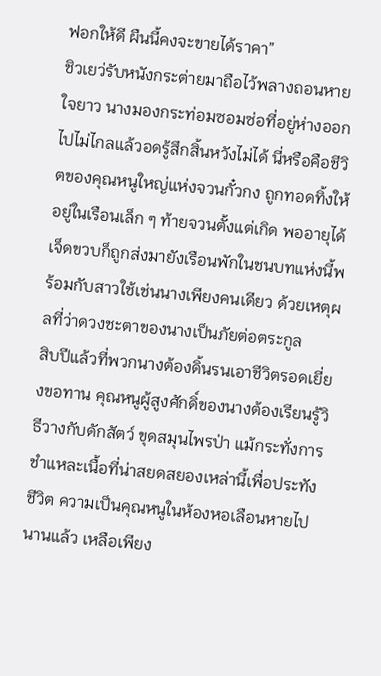ฟอกให้ดี ผืนนี้คงจะขายได้ราคา”
ชิวเยว่รับหนังกระต่ายมาถือไว้พลางถอนหายใจยาว นางมองกระท่อมซอมซ่อที่อยู่ห่างออกไปไม่ไกลแล้วอดรู้สึกสิ้นหวังไม่ได้ นี่หรือคือชีวิตของคุณหนูใหญ่แห่งจวนกั๋วกง ถูกทอดทิ้งให้อยู่ในเรือนเล็ก ๆ ท้ายจวนตั้งแต่เกิด พออายุได้เจ็ดขวบก็ถูกส่งมายังเรือนพักในชนบทแห่งนี้พร้อมกับสาวใช้เช่นนางเพียงคนเดียว ด้วยเหตุผลที่ว่าดวงชะตาของนางเป็นภัยต่อตระกูล
สิบปีแล้วที่พวกนางต้องดิ้นรนเอาชีวิตรอดเยี่ยงขอทาน คุณหนูผู้สูงศักดิ์ของนางต้องเรียนรู้วิธีวางกับดักสัตว์ ขุดสมุนไพรป่า แม้กระทั่งการชำแหละเนื้อที่น่าสยดสยองเหล่านี้เพื่อประทังชีวิต ความเป็นคุณหนูในห้องหอเลือนหายไปนานแล้ว เหลือเพียง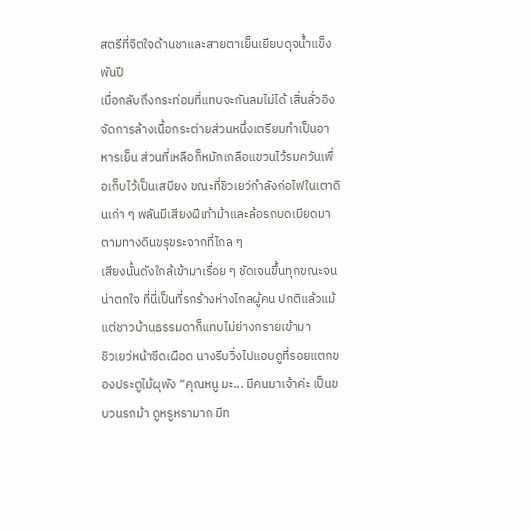สตรีที่จิตใจด้านชาและสายตาเย็นเยียบดุจน้ำแข็งพันปี
เมื่อกลับถึงกระท่อมที่แทบจะกันลมไม่ได้ เสิ่นลั่วอิงจัดการล้างเนื้อกระต่ายส่วนหนึ่งเตรียมทำเป็นอาหารเย็น ส่วนที่เหลือก็หมักเกลือแขวนไว้รมควันเพื่อเก็บไว้เป็นเสบียง ขณะที่ชิวเยว่กำลังก่อไฟในเตาดินเก่า ๆ พลันมีเสียงฝีเท้าม้าและล้อรถบดเบียดมาตามทางดินขรุขระจากที่ไกล ๆ
เสียงนั้นดังใกล้เข้ามาเรื่อย ๆ ชัดเจนขึ้นทุกขณะจนน่าตกใจ ที่นี่เป็นที่รกร้างห่างไกลผู้คน ปกติแล้วแม้แต่ชาวบ้านธรรมดาก็แทบไม่ย่างกรายเข้ามา
ชิวเยว่หน้าซีดเผือด นางรีบวิ่งไปแอบดูที่รอยแตกของประตูไม้ผุพัง “คุณหนู มะ... มีคนมาเจ้าค่ะ เป็นขบวนรถม้า ดูหรูหรามาก มีท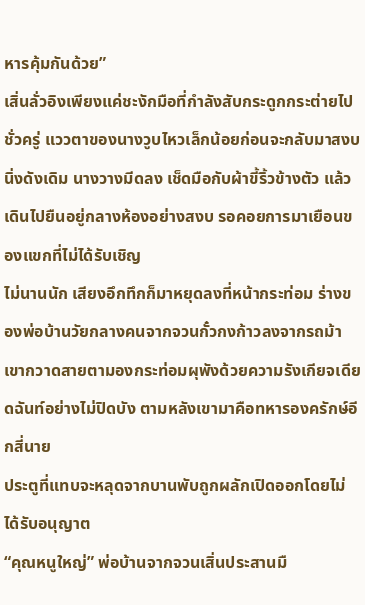หารคุ้มกันด้วย”
เสิ่นลั่วอิงเพียงแค่ชะงักมือที่กำลังสับกระดูกกระต่ายไปชั่วครู่ แววตาของนางวูบไหวเล็กน้อยก่อนจะกลับมาสงบนิ่งดังเดิม นางวางมีดลง เช็ดมือกับผ้าขี้ริ้วข้างตัว แล้วเดินไปยืนอยู่กลางห้องอย่างสงบ รอคอยการมาเยือนของแขกที่ไม่ได้รับเชิญ
ไม่นานนัก เสียงอึกทึกก็มาหยุดลงที่หน้ากระท่อม ร่างของพ่อบ้านวัยกลางคนจากจวนกั๋วกงก้าวลงจากรถม้า เขากวาดสายตามองกระท่อมผุพังด้วยความรังเกียจเดียดฉันท์อย่างไม่ปิดบัง ตามหลังเขามาคือทหารองครักษ์อีกสี่นาย
ประตูที่แทบจะหลุดจากบานพับถูกผลักเปิดออกโดยไม่ได้รับอนุญาต
“คุณหนูใหญ่” พ่อบ้านจากจวนเสิ่นประสานมื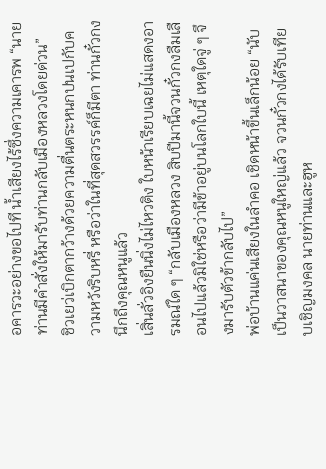อคารวะอย่างขอไปที น้ำเสียงไร้ซึ่งความเคารพ “นายท่านมีคำสั่งให้มารับท่านกลับเมืองหลวงโดยด่วน”
ชิวเยว่เบิกตากว้างด้วยความตื่นตระหนกปนเปกับความหวังริบหรี่ หรือว่าในที่สุดสวรรค์ก็มีตา ท่านกั๋วกงนึกถึงคุณหนูแล้ว
เสิ่นลั่วอิงยืนนิ่งไม่ไหวติง ใบหน้าเรียบเฉยไม่แสดงอารมณ์ใด ๆ “กลับเมืองหลวง สิบปีมานี้จวนกั๋วกงลืมเลือนไปแล้วมิใช่หรือว่ามีข้าอยู่บนโลกใบนี้ เหตุใดจู่ ๆ จึงมารับตัวข้ากลับไป”
พ่อบ้านแค่นเสียงในลำคอ เชิดหน้าขึ้นเล็กน้อย “นับเป็นวาสนาของคุณหนูใหญ่แล้ว จวนกั๋วกงได้รับเทียบเชิญมงคล นายท่านและฮูห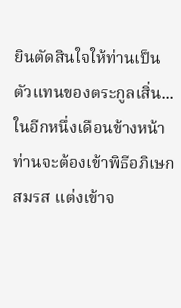ยินตัดสินใจให้ท่านเป็นตัวแทนของตระกูลเสิ่น... ในอีกหนึ่งเดือนข้างหน้า ท่านจะต้องเข้าพิธีอภิเษกสมรส แต่งเข้าจ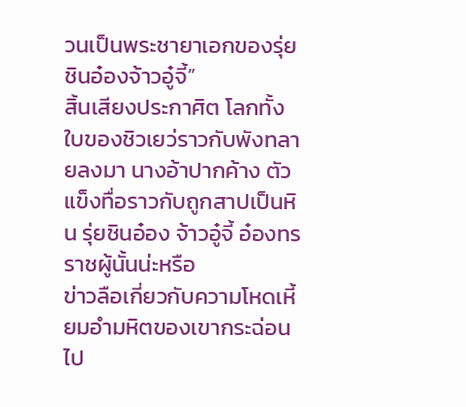วนเป็นพระชายาเอกของรุ่ยชินอ๋องจ้าวอู๋จี้”
สิ้นเสียงประกาศิต โลกทั้งใบของชิวเยว่ราวกับพังทลายลงมา นางอ้าปากค้าง ตัวแข็งทื่อราวกับถูกสาปเป็นหิน รุ่ยชินอ๋อง จ้าวอู๋จี้ อ๋องทรราชผู้นั้นน่ะหรือ
ข่าวลือเกี่ยวกับความโหดเหี้ยมอำมหิตของเขากระฉ่อนไป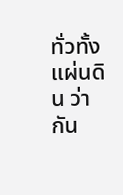ทั่วทั้งแผ่นดิน ว่ากัน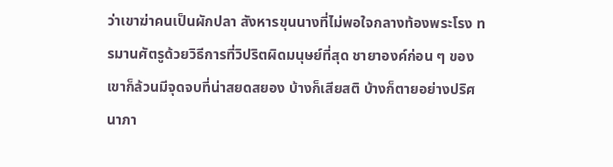ว่าเขาฆ่าคนเป็นผักปลา สังหารขุนนางที่ไม่พอใจกลางท้องพระโรง ทรมานศัตรูด้วยวิธีการที่วิปริตผิดมนุษย์ที่สุด ชายาองค์ก่อน ๆ ของเขาก็ล้วนมีจุดจบที่น่าสยดสยอง บ้างก็เสียสติ บ้างก็ตายอย่างปริศนาภา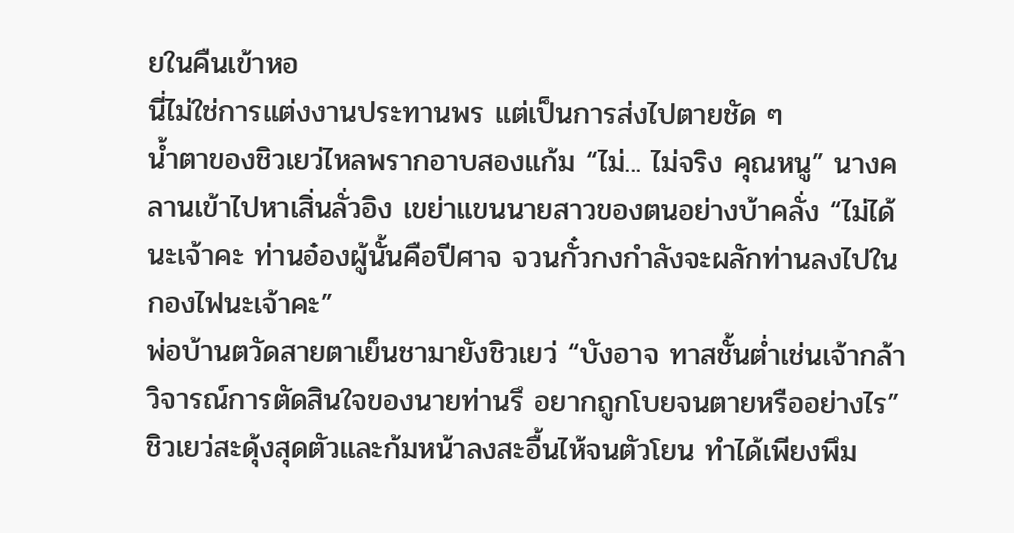ยในคืนเข้าหอ
นี่ไม่ใช่การแต่งงานประทานพร แต่เป็นการส่งไปตายชัด ๆ
น้ำตาของชิวเยว่ไหลพรากอาบสองแก้ม “ไม่... ไม่จริง คุณหนู” นางคลานเข้าไปหาเสิ่นลั่วอิง เขย่าแขนนายสาวของตนอย่างบ้าคลั่ง “ไม่ได้นะเจ้าคะ ท่านอ๋องผู้นั้นคือปีศาจ จวนกั๋วกงกำลังจะผลักท่านลงไปในกองไฟนะเจ้าคะ”
พ่อบ้านตวัดสายตาเย็นชามายังชิวเยว่ “บังอาจ ทาสชั้นต่ำเช่นเจ้ากล้าวิจารณ์การตัดสินใจของนายท่านรึ อยากถูกโบยจนตายหรืออย่างไร”
ชิวเยว่สะดุ้งสุดตัวและก้มหน้าลงสะอื้นไห้จนตัวโยน ทำได้เพียงพึม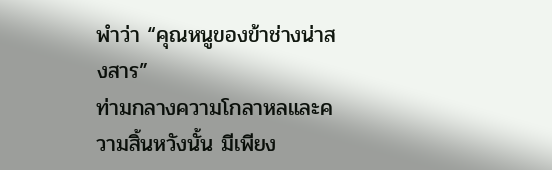พำว่า “คุณหนูของข้าช่างน่าสงสาร”
ท่ามกลางความโกลาหลและความสิ้นหวังนั้น มีเพียง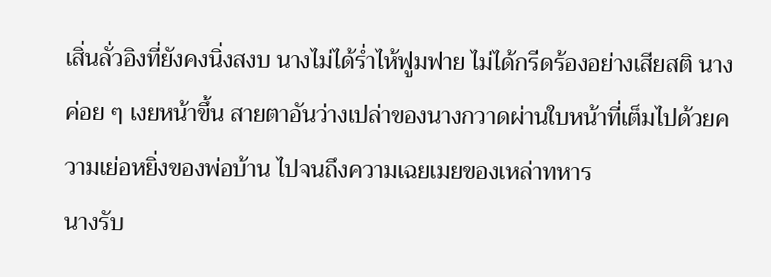เสิ่นลั่วอิงที่ยังคงนิ่งสงบ นางไม่ได้ร่ำไห้ฟูมฟาย ไม่ได้กรีดร้องอย่างเสียสติ นางค่อย ๆ เงยหน้าขึ้น สายตาอันว่างเปล่าของนางกวาดผ่านใบหน้าที่เต็มไปด้วยความเย่อหยิ่งของพ่อบ้าน ไปจนถึงความเฉยเมยของเหล่าทหาร
นางรับ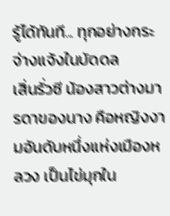รู้ได้ทันที... ทุกอย่างกระจ่างแจ้งในบัดดล
เสิ่นรั่วซี น้องสาวต่างมารดาของนาง คือหญิงงามอันดับหนึ่งแห่งเมืองหลวง เป็นไข่มุกใน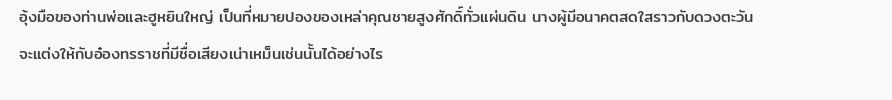อุ้งมือของท่านพ่อและฮูหยินใหญ่ เป็นที่หมายปองของเหล่าคุณชายสูงศักดิ์ทั่วแผ่นดิน นางผู้มีอนาคตสดใสราวกับดวงตะวัน จะแต่งให้กับอ๋องทรราชที่มีชื่อเสียงเน่าเหม็นเช่นนั้นได้อย่างไร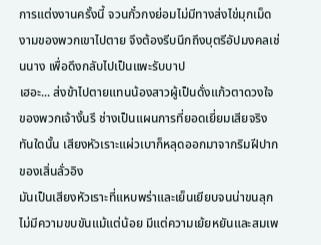การแต่งงานครั้งนี้ จวนกั๋วกงย่อมไม่มีทางส่งไข่มุกเม็ดงามของพวกเขาไปตาย จึงต้องรีบนึกถึงบุตรีอัปมงคลเช่นนาง เพื่อดึงกลับไปเป็นแพะรับบาป
เฮอะ... ส่งข้าไปตายแทนน้องสาวผู้เป็นดั่งแก้วตาดวงใจของพวกเจ้างั้นรึ ช่างเป็นแผนการที่ยอดเยี่ยมเสียจริง
ทันใดนั้น เสียงหัวเราะแผ่วเบาก็หลุดออกมาจากริมฝีปากของเสิ่นลั่วอิง
มันเป็นเสียงหัวเราะที่แหบพร่าและเย็นเยียบจนน่าขนลุก ไม่มีความขบขันแม้แต่น้อย มีแต่ความเย้ยหยันและสมเพ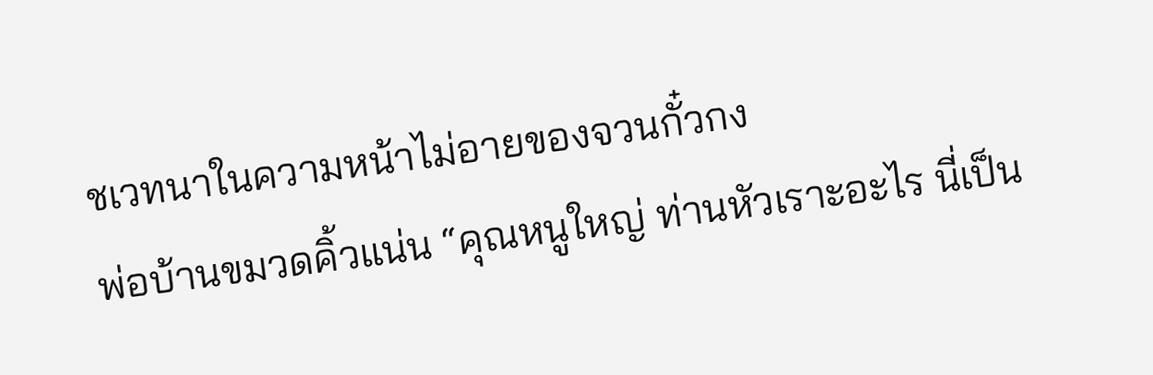ชเวทนาในความหน้าไม่อายของจวนกั๋วกง
พ่อบ้านขมวดคิ้วแน่น “คุณหนูใหญ่ ท่านหัวเราะอะไร นี่เป็น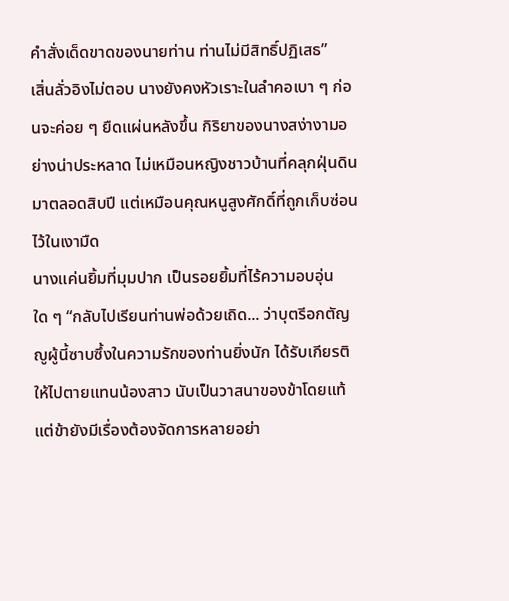คำสั่งเด็ดขาดของนายท่าน ท่านไม่มีสิทธิ์ปฏิเสธ”
เสิ่นลั่วอิงไม่ตอบ นางยังคงหัวเราะในลำคอเบา ๆ ก่อนจะค่อย ๆ ยืดแผ่นหลังขึ้น กิริยาของนางสง่างามอย่างน่าประหลาด ไม่เหมือนหญิงชาวบ้านที่คลุกฝุ่นดินมาตลอดสิบปี แต่เหมือนคุณหนูสูงศักดิ์ที่ถูกเก็บซ่อนไว้ในเงามืด
นางแค่นยิ้มที่มุมปาก เป็นรอยยิ้มที่ไร้ความอบอุ่นใด ๆ “กลับไปเรียนท่านพ่อด้วยเถิด... ว่าบุตรีอกตัญญูผู้นี้ซาบซึ้งในความรักของท่านยิ่งนัก ได้รับเกียรติให้ไปตายแทนน้องสาว นับเป็นวาสนาของข้าโดยแท้ แต่ข้ายังมีเรื่องต้องจัดการหลายอย่า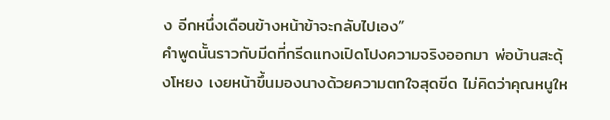ง อีกหนึ่งเดือนข้างหน้าข้าจะกลับไปเอง”
คำพูดนั้นราวกับมีดที่กรีดแทงเปิดโปงความจริงออกมา พ่อบ้านสะดุ้งโหยง เงยหน้าขึ้นมองนางด้วยความตกใจสุดขีด ไม่คิดว่าคุณหนูให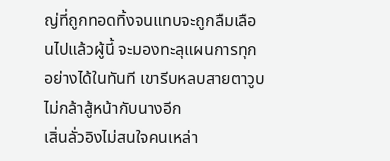ญ่ที่ถูกทอดทิ้งจนแทบจะถูกลืมเลือนไปแล้วผู้นี้ จะมองทะลุแผนการทุกอย่างได้ในทันที เขารีบหลบสายตาวูบ ไม่กล้าสู้หน้ากับนางอีก
เสิ่นลั่วอิงไม่สนใจคนเหล่า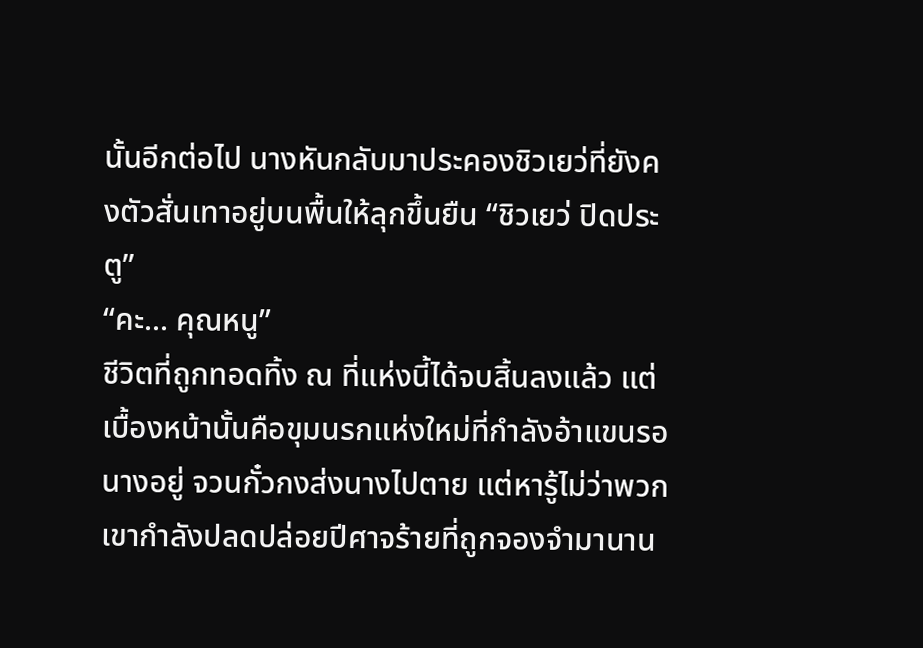นั้นอีกต่อไป นางหันกลับมาประคองชิวเยว่ที่ยังคงตัวสั่นเทาอยู่บนพื้นให้ลุกขึ้นยืน “ชิวเยว่ ปิดประตู”
“คะ... คุณหนู”
ชีวิตที่ถูกทอดทิ้ง ณ ที่แห่งนี้ได้จบสิ้นลงแล้ว แต่เบื้องหน้านั้นคือขุมนรกแห่งใหม่ที่กำลังอ้าแขนรอนางอยู่ จวนกั๋วกงส่งนางไปตาย แต่หารู้ไม่ว่าพวกเขากำลังปลดปล่อยปีศาจร้ายที่ถูกจองจำมานาน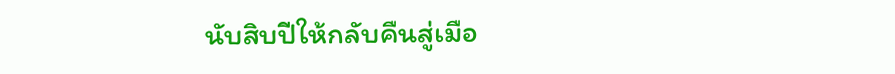นับสิบปีให้กลับคืนสู่เมือ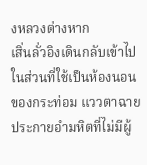งหลวงต่างหาก
เสิ่นลั่วอิงเดินกลับเข้าไปในส่วนที่ใช้เป็นห้องนอนของกระท่อม แววตาฉายประกายอำมหิตที่ไม่มีผู้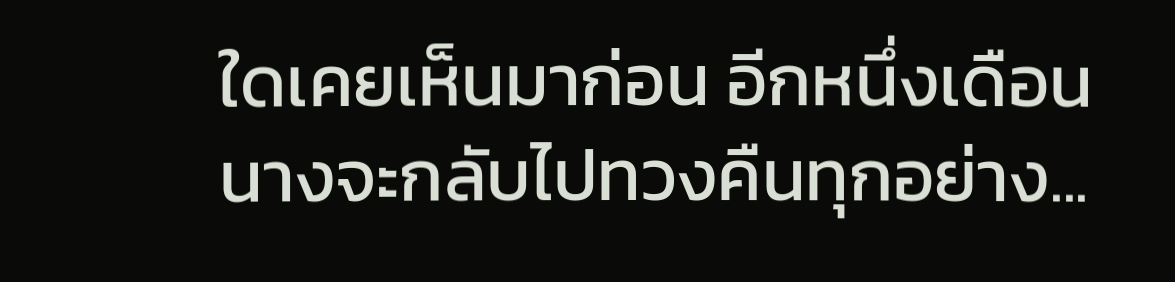ใดเคยเห็นมาก่อน อีกหนึ่งเดือนนางจะกลับไปทวงคืนทุกอย่าง...